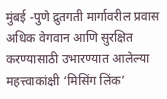मुंबई -पुणे द्रुतगती मार्गावरील प्रवास अधिक वेगवान आणि सुरक्षित करण्यासाठी उभारण्यात आलेल्या महत्त्वाकांक्षी ‘मिसिंग लिंक’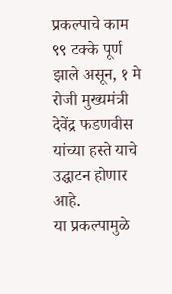प्रकल्पाचे काम ९९ टक्के पूर्ण झाले असून, १ मे रोजी मुख्यमंत्री देवेंद्र फडणवीस यांच्या हस्ते याचे उद्घाटन होणार आहे.
या प्रकल्पामुळे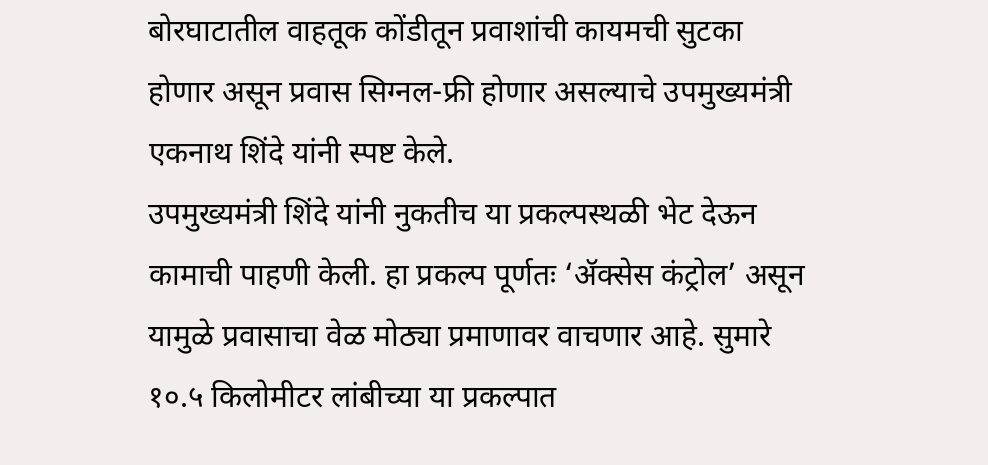बोरघाटातील वाहतूक कोंडीतून प्रवाशांची कायमची सुटका होणार असून प्रवास सिग्नल-फ्री होणार असल्याचे उपमुख्यमंत्री एकनाथ शिंदे यांनी स्पष्ट केले.
उपमुख्यमंत्री शिंदे यांनी नुकतीच या प्रकल्पस्थळी भेट देऊन कामाची पाहणी केली. हा प्रकल्प पूर्णतः ‘ॲक्सेस कंट्रोल’ असून यामुळे प्रवासाचा वेळ मोठ्या प्रमाणावर वाचणार आहे. सुमारे १०.५ किलोमीटर लांबीच्या या प्रकल्पात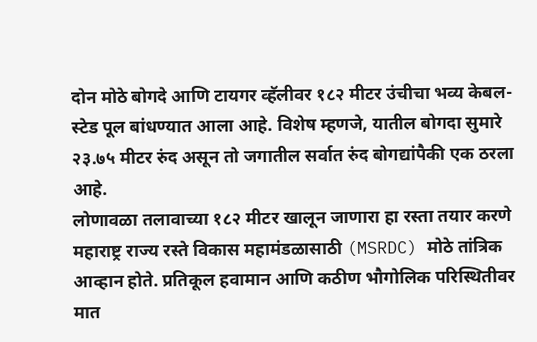दोन मोठे बोगदे आणि टायगर व्हॅलीवर १८२ मीटर उंचीचा भव्य केबल-स्टेड पूल बांधण्यात आला आहे. विशेष म्हणजे, यातील बोगदा सुमारे २३.७५ मीटर रुंद असून तो जगातील सर्वात रुंद बोगद्यांपैकी एक ठरला आहे.
लोणावळा तलावाच्या १८२ मीटर खालून जाणारा हा रस्ता तयार करणे महाराष्ट्र राज्य रस्ते विकास महामंडळासाठी (MSRDC) मोठे तांत्रिक आव्हान होते. प्रतिकूल हवामान आणि कठीण भौगोलिक परिस्थितीवर मात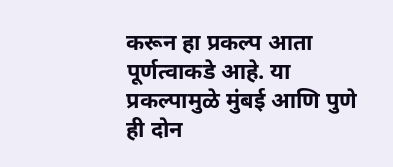करून हा प्रकल्प आता पूर्णत्वाकडे आहे. या प्रकल्पामुळे मुंबई आणि पुणे ही दोन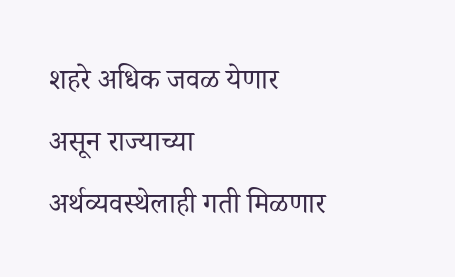शहरे अधिक जवळ येणार असून राज्याच्या अर्थव्यवस्थेलाही गती मिळणार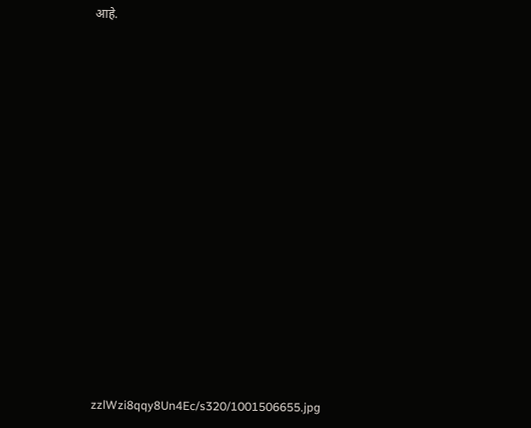आहे.


















zzlWzi8qqy8Un4Ec/s320/1001506655.jpg